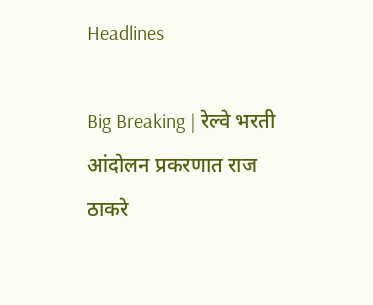Headlines

Big Breaking | रेल्वे भरती आंदोलन प्रकरणात राज ठाकरे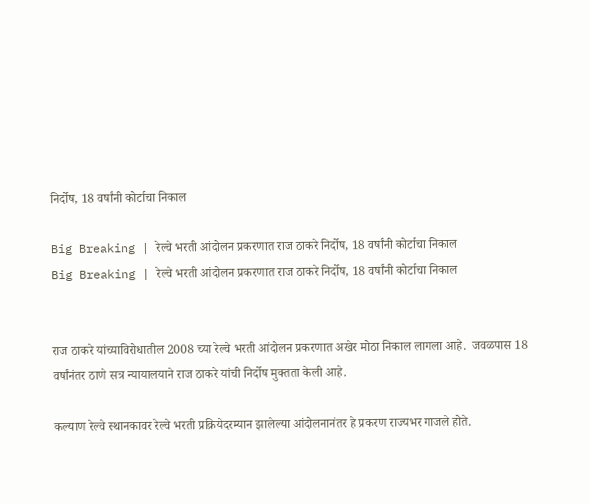निर्दोष, 18 वर्षांनी कोर्टाचा निकाल

Big Breaking | रेल्वे भरती आंदोलन प्रकरणात राज ठाकरे निर्दोष, 18 वर्षांनी कोर्टाचा निकाल
Big Breaking | रेल्वे भरती आंदोलन प्रकरणात राज ठाकरे निर्दोष, 18 वर्षांनी कोर्टाचा निकाल


राज ठाकरे यांच्याविरोधातील 2008 च्या रेल्वे भरती आंदोलन प्रकरणात अखेर मोठा निकाल लागला आहे.  जवळपास 18 वर्षांनंतर ठाणे सत्र न्यायालयाने राज ठाकरे यांची निर्दोष मुक्तता केली आहे.

कल्याण रेल्वे स्थानकावर रेल्वे भरती प्रक्रियेदरम्यान झालेल्या आंदोलनानंतर हे प्रकरण राज्यभर गाजले होते.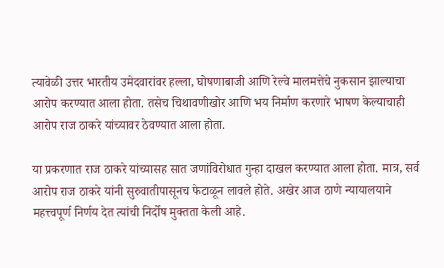त्यावेळी उत्तर भारतीय उमेदवारांवर हल्ला, घोषणाबाजी आणि रेल्वे मालमत्तेचे नुकसान झाल्याचा आरोप करण्यात आला होता. तसेच चिथावणीखोर आणि भय निर्माण करणारे भाषण केल्याचाही आरोप राज ठाकरे यांच्यावर ठेवण्यात आला होता.

या प्रकरणात राज ठाकरे यांच्यासह सात जणांविरोधात गुन्हा दाखल करण्यात आला होता. मात्र, सर्व आरोप राज ठाकरे यांनी सुरुवातीपासूनच फेटाळून लावले होते. अखेर आज ठाणे न्यायालयाने महत्त्वपूर्ण निर्णय देत त्यांची निर्दोष मुक्तता केली आहे.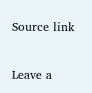Source link

Leave a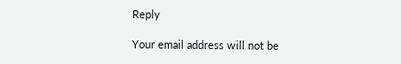Reply

Your email address will not be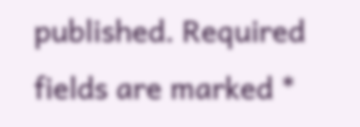published. Required fields are marked *